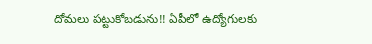దోమలు పట్టుకోబడును!! ఏపీలో ఉద్యోగులకు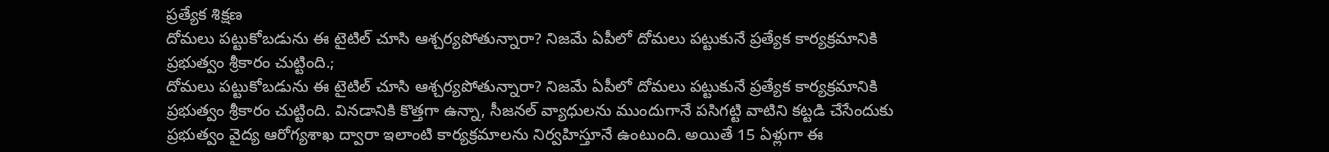ప్రత్యేక శిక్షణ
దోమలు పట్టుకోబడును ఈ టైటిల్ చూసి ఆశ్చర్యపోతున్నారా? నిజమే ఏపీలో దోమలు పట్టుకునే ప్రత్యేక కార్యక్రమానికి ప్రభుత్వం శ్రీకారం చుట్టింది.;
దోమలు పట్టుకోబడును ఈ టైటిల్ చూసి ఆశ్చర్యపోతున్నారా? నిజమే ఏపీలో దోమలు పట్టుకునే ప్రత్యేక కార్యక్రమానికి ప్రభుత్వం శ్రీకారం చుట్టింది. వినడానికి కొత్తగా ఉన్నా, సీజనల్ వ్యాధులను ముందుగానే పసిగట్టి వాటిని కట్టడి చేసేందుకు ప్రభుత్వం వైద్య ఆరోగ్యశాఖ ద్వారా ఇలాంటి కార్యక్రమాలను నిర్వహిస్తూనే ఉంటుంది. అయితే 15 ఏళ్లుగా ఈ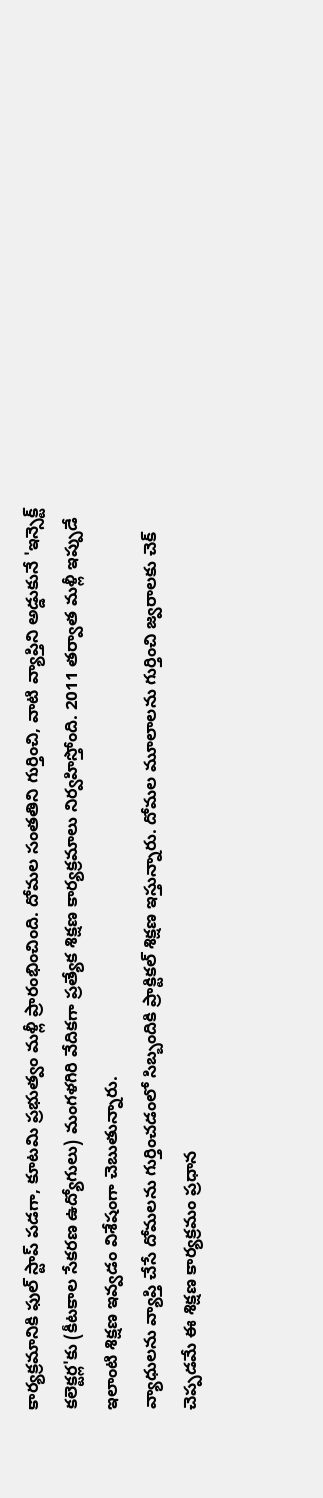కార్యక్రమానికి ఫుల్ స్టాప్ పడగా, కూటమి ప్రభుత్వం మళ్లీ ప్రారంభించింది. దోమల సంతతిని గుర్తించి, వాటి వ్యాప్తిని అడ్డుకునే 'ఇన్సెక్ట్ కలెక్టర్ల'కు (కీటకాల సేకరణ ఉద్యోగులు) మంగళగిరి వేదికగా ప్రత్యేక శిక్షణ కార్యక్రమాలు నిర్వహిస్తోంది. 2011 తర్వాత మళ్లీ ఇప్పుడే ఇలాంటి శిక్షణ ఇవ్వడం విశేషంగా చెబుతున్నారు.
వ్యాధులను వ్యాప్తి చేసే దోమలను గుర్తించడంలో సిబ్బందికి ప్రాక్టికల్ శిక్షణ ఇస్తున్నారు. దోమల మూలాలను గుర్తించి జ్వరాలకు చెక్ చెప్పడమే ఈ శిక్షణ కార్యక్రమం ప్రధాన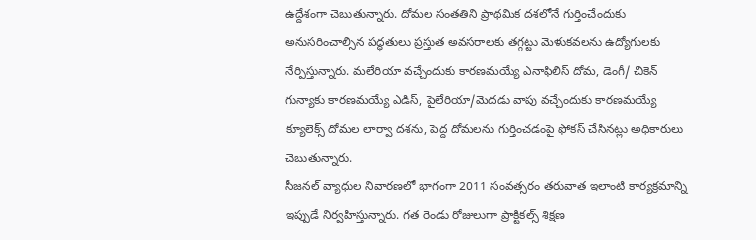ఉద్దేశంగా చెబుతున్నారు. దోమల సంతతిని ప్రాథమిక దశలోనే గుర్తించేందుకు అనుసరించాల్సిన పద్ధతులు ప్రస్తుత అవసరాలకు తగ్గట్టు మెళుకవలను ఉద్యోగులకు నేర్పిస్తున్నారు. మలేరియా వచ్చేందుకు కారణమయ్యే ఎనాఫిలిస్ దోమ, డెంగీ/ చికెన్ గున్యాకు కారణమయ్యే ఎడిస్, పైలేరియా/మెదడు వాపు వచ్చేందుకు కారణమయ్యే క్యూలెక్స్ దోమల లార్వా దశను, పెద్ద దోమలను గుర్తించడంపై ఫోకస్ చేసినట్లు అధికారులు చెబుతున్నారు.
సీజనల్ వ్యాధుల నివారణలో భాగంగా 2011 సంవత్సరం తరువాత ఇలాంటి కార్యక్రమాన్ని ఇప్పుడే నిర్వహిస్తున్నారు. గత రెండు రోజులుగా ప్రాక్టికల్స్ శిక్షణ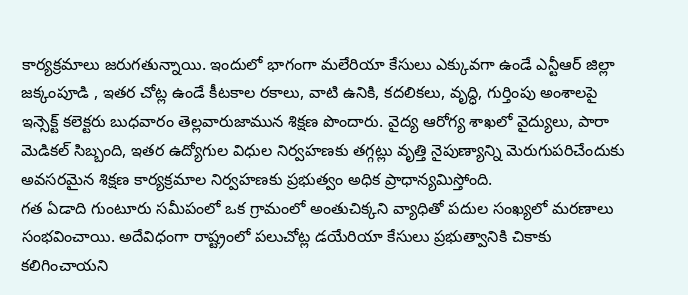కార్యక్రమాలు జరుగతున్నాయి. ఇందులో భాగంగా మలేరియా కేసులు ఎక్కువగా ఉండే ఎన్టీఆర్ జిల్లా జక్కంపూడి , ఇతర చోట్ల ఉండే కీటకాల రకాలు, వాటి ఉనికి, కదలికలు, వృద్ధి, గుర్తింపు అంశాలపై ఇన్సెక్ట్ కలెక్టరు బుధవారం తెల్లవారుజామున శిక్షణ పొందారు. వైద్య ఆరోగ్య శాఖలో వైద్యులు, పారా మెడికల్ సిబ్బంది, ఇతర ఉద్యోగుల విధుల నిర్వహణకు తగ్గట్లు వృత్తి నైపుణ్యాన్ని మెరుగుపరిచేందుకు అవసరమైన శిక్షణ కార్యక్రమాల నిర్వహణకు ప్రభుత్వం అధిక ప్రాధాన్యమిస్తోంది.
గత ఏడాది గుంటూరు సమీపంలో ఒక గ్రామంలో అంతుచిక్కని వ్యాధితో పదుల సంఖ్యలో మరణాలు సంభవించాయి. అదేవిధంగా రాష్ట్రంలో పలుచోట్ల డయేరియా కేసులు ప్రభుత్వానికి చికాకు కలిగించాయని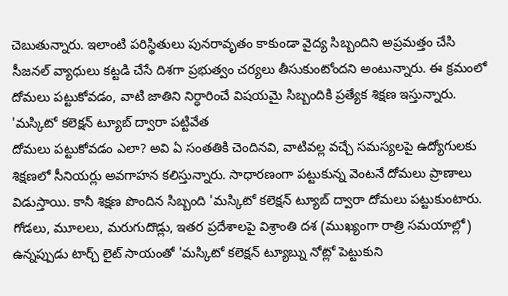చెబుతున్నారు. ఇలాంటి పరిస్థితులు పునరావృతం కాకుండా వైద్య సిబ్బందిని అప్రమత్తం చేసి సీజనల్ వ్యాధులు కట్టడి చేసే దిశగా ప్రభుత్వం చర్యలు తీసుకుంటోందని అంటున్నారు. ఈ క్రమంలో దోమలు పట్టుకోవడం, వాటి జాతిని నిర్ధారించే విషయమై సిబ్బందికి ప్రత్యేక శిక్షణ ఇస్తున్నారు.
'మస్కిటో కలెక్షన్ ట్యూబ్ ద్వారా పట్టివేత
దోమలు పట్టుకోవడం ఎలా? అవి ఏ సంతతికి చెందినవి, వాటివల్ల వచ్చే సమస్యలపై ఉద్యోగులకు శిక్షణలో సీనియర్లు అవగాహన కలిస్తున్నారు. సాధారణంగా పట్టుకున్న వెంటనే దోమలు ప్రాణాలు విడుస్తాయి. కానీ శిక్షణ పొందిన సిబ్బంది 'మస్కిటో కలెక్షన్ ట్యూబ్ ద్వారా దోమలు పట్టుకుంటారు. గోడలు, మూలలు, మరుగుదొడ్లు, ఇతర ప్రదేశాలపై విశ్రాంతి దశ (ముఖ్యంగా రాత్రి సమయాల్లో) ఉన్నప్పుడు టార్చ్ లైట్ సాయంతో 'మస్కిటో కలెక్షన్ ట్యూబ్ను నోట్లో పెట్టుకుని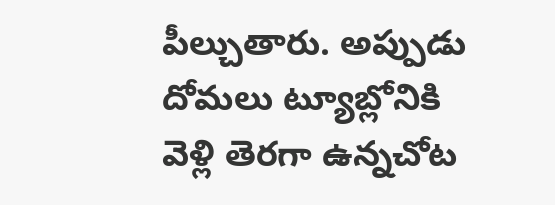పీల్చుతారు. అప్పుడు దోమలు ట్యూబ్లోనికి వెళ్లి తెరగా ఉన్నచోట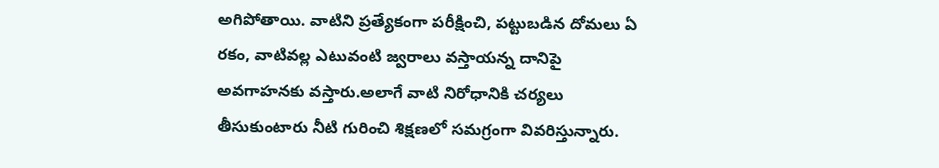అగిపోతాయి. వాటిని ప్రత్యేకంగా పరీక్షించి, పట్టుబడిన దోమలు ఏ రకం, వాటివల్ల ఎటువంటి జ్వరాలు వస్తాయన్న దానిపై అవగాహనకు వస్తారు.అలాగే వాటి నిరోధానికి చర్యలు తీసుకుంటారు నీటి గురించి శిక్షణలో సమగ్రంగా వివరిస్తున్నారు.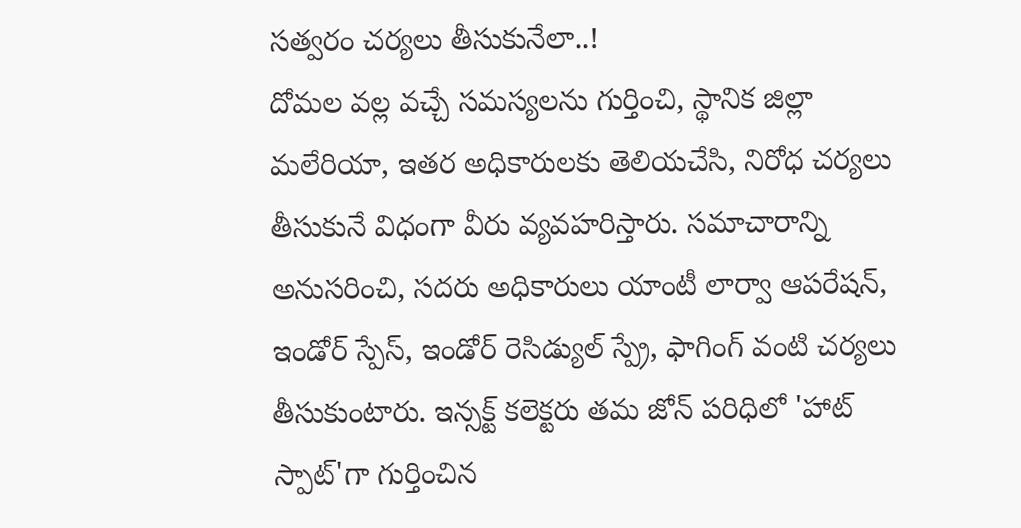సత్వరం చర్యలు తీసుకునేలా..!
దోమల వల్ల వచ్చే సమస్యలను గుర్తించి, స్థానిక జిల్లా మలేరియా, ఇతర అధికారులకు తెలియచేసి, నిరోధ చర్యలు తీసుకునే విధంగా వీరు వ్యవహరిస్తారు. సమాచారాన్ని అనుసరించి, సదరు అధికారులు యాంటీ లార్వా ఆపరేషన్, ఇండోర్ స్పేస్, ఇండోర్ రెసిడ్యుల్ స్ప్రే, ఫాగింగ్ వంటి చర్యలు తీసుకుంటారు. ఇన్సక్ట్ కలెక్టరు తమ జోన్ పరిధిలో 'హాట్ స్పాట్'గా గుర్తించిన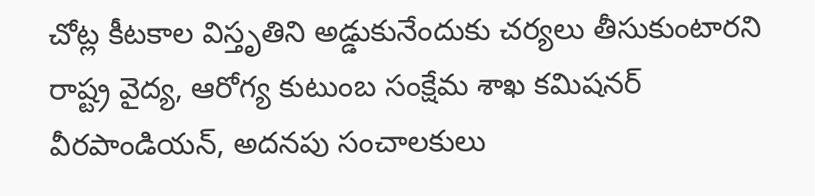చోట్ల కీటకాల విస్తృతిని అడ్డుకునేందుకు చర్యలు తీసుకుంటారని రాష్ట్ర వైద్య, ఆరోగ్య కుటుంబ సంక్షేమ శాఖ కమిషనర్ వీరపాండియన్, అదనపు సంచాలకులు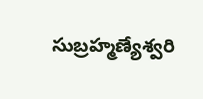సుబ్రహ్మణ్యేశ్వరి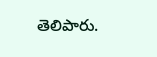తెలిపారు.